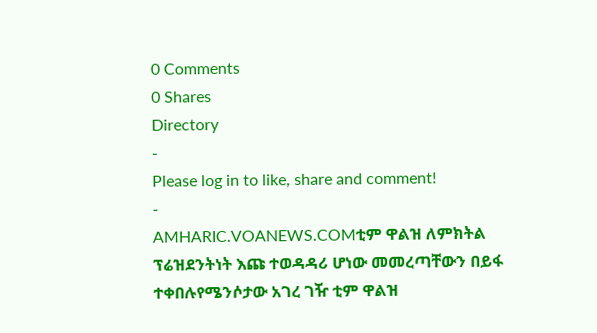0 Comments
0 Shares
Directory
-
Please log in to like, share and comment!
-
AMHARIC.VOANEWS.COMቲም ዋልዝ ለምክትል ፕሬዝደንትነት እጩ ተወዳዳሪ ሆነው መመረጣቸውን በይፋ ተቀበሉየሜንሶታው አገረ ገዥ ቲም ዋልዝ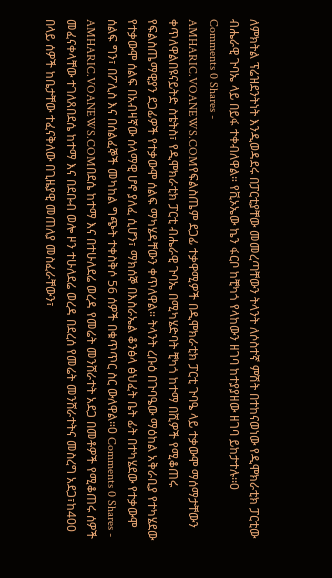ለምክትል ፕሬዝደንትነት እንዲወዳደሩ በፓርቲያቸው መመረጣቸውን ትላንት ለሶስተኛ ምሽት በተከናወነው የዲሞክራቲክ ፓርቲው ብሔራዊ ጉባኤ ላይ በይፋ ተቀብለዋል። የቪኦኤው ኬን ፋርቦ ከቺካጎ የላከውን ዘገባ ከተያያዘው ዘገባ ይከታተሉ፡፡0 Comments 0 Shares -
AMHARIC.VOANEWS.COMየፍልስጤም ደጋፊ ተቃዋሚዎች በዲሞክራቲክ ፓርቲ ጉባዔ ላይ ተቃውሞ ማሰማታቸውን ቀጥለዋልበዩናይትድ ስቴትስ፣ የዲሞክራቲክ ፓርቲ ብሔራዊ ጉባኤ በሚካሄድባት ቺካጎ ከተማ በሺዎች የሚቆጠሩ የፍልስጤማዊያን ደጋፊዎች የተቃውሞ ሰልፍ ማካሄዳቸውን ቀጥለዋል። ትላንት ረቡዕ በጉባዔው ማዕከል አቅራቢያ የተካሄደው የተቃውሞ ሰልፍ በአብዛኛው ሰላማዊ ሆኖ ያለፈ ሲሆን፣ ማክሰኞ በእስራኤል ቆንፅላ ፅህፈት ቤት ፊት በተካሄደው የተቃውሞ ሰልፍ ግን፣ በፖሊስ እና በሰልፈኞች መካከል ግጭት ተቀስቅሶ 56 ሰዎች በቁጥጥር ስር ውለዋል።0 Comments 0 Shares -
AMHARIC.VOANEWS.COMበደሴ ከተማ እና በተሁለደሬ ወረዳ የመሬት መንሸራተት አደጋ በመቶዎች የሚቆጠሩ ሰዎች መፈናቀላቸው ተገለጸበደሴ ከተማ እና በደቡብ ወሎ ዞን ተሁለደሬ ወረዳ በደረሰ የመሬት መንሸራተትና መስረግ አደጋ፣ከ400 በላይ ሰዎች ከቤታቸው ተፈናቅለው በጊዜያዊ መጠለያ መስፈራቸውን፣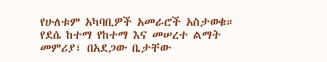የሁለቱም አካባቢዎች አመራሮች አስታወቁ። የደሴ ከተማ የከተማ እና መሠረተ ልማት መምሪያ፣ በአደጋው ቤታቸው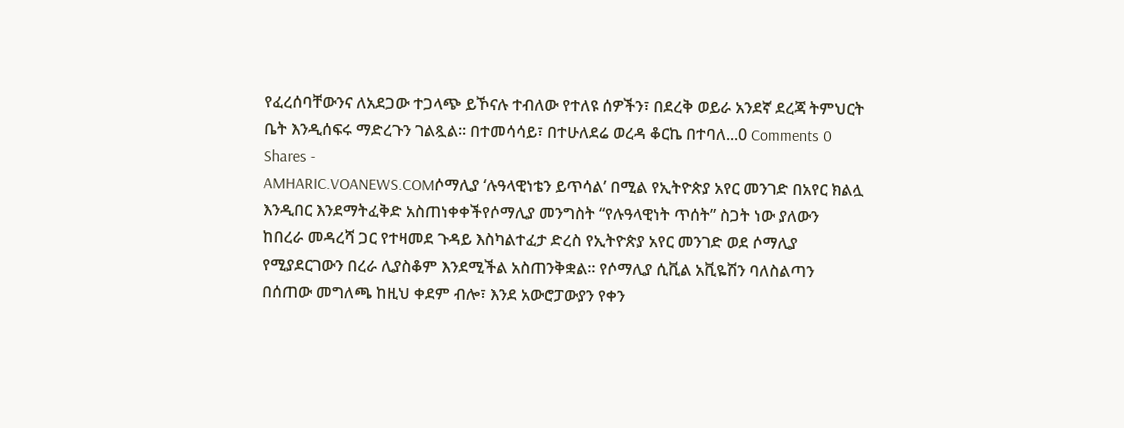የፈረሰባቸውንና ለአደጋው ተጋላጭ ይኾናሉ ተብለው የተለዩ ሰዎችን፣ በደረቅ ወይራ አንደኛ ደረጃ ትምህርት ቤት እንዲሰፍሩ ማድረጉን ገልጿል፡፡ በተመሳሳይ፣ በተሁለደሬ ወረዳ ቆርኬ በተባለ...0 Comments 0 Shares -
AMHARIC.VOANEWS.COMሶማሊያ ‘ሉዓላዊነቴን ይጥሳል’ በሚል የኢትዮጵያ አየር መንገድ በአየር ክልሏ እንዲበር እንደማትፈቅድ አስጠነቀቀችየሶማሊያ መንግስት “የሉዓላዊነት ጥሰት” ስጋት ነው ያለውን ከበረራ መዳረሻ ጋር የተዛመደ ጉዳይ እስካልተፈታ ድረስ የኢትዮጵያ አየር መንገድ ወደ ሶማሊያ የሚያደርገውን በረራ ሊያስቆም እንደሚችል አስጠንቅቋል። የሶማሊያ ሲቪል አቪዬሽን ባለስልጣን በሰጠው መግለጫ ከዚህ ቀደም ብሎ፣ እንደ አውሮፓውያን የቀን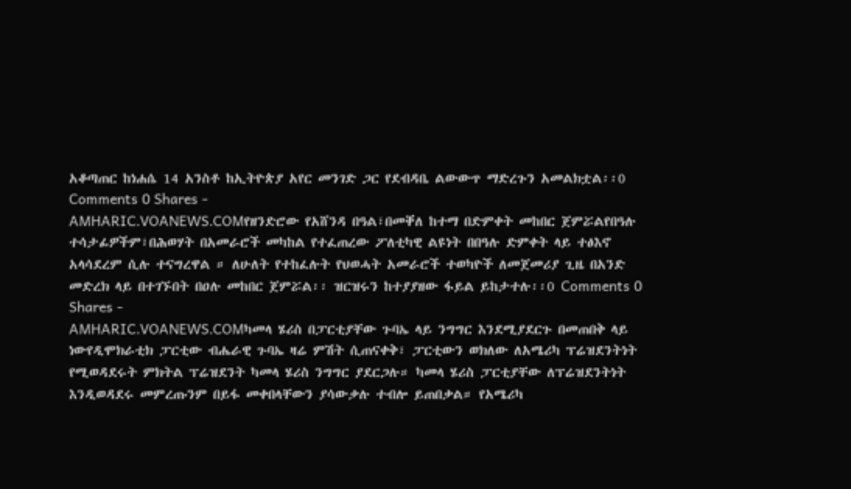አቆጣጠር ከነሐሴ 14 አንስቶ ከኢትዮጵያ አየር መንገድ ጋር የደብዳቤ ልውውጥ ማድረጉን አመልክቷል፡፡0 Comments 0 Shares -
AMHARIC.VOANEWS.COMየዘንድሮው የአሸንዳ በዓል፣በመቐለ ከተማ በድምቀት መከበር ጀምሯልየበዓሉ ተሳታፊዎችም፣በሕወሃት በአመራሮች መካከል የተፈጠረው ፖለቲካዊ ልዩነት በበዓሉ ድምቀት ላይ ተፅእኖ አላሳደረም ሲሉ ተናግረዋል ። ለሁለት የተከፈሉት የህወሓት አመራሮች ተወካዮች ለመጀመሪያ ጊዜ በአንድ መድረክ ላይ በተገኙበት በዐሉ መከበር ጀምሯል፡፡ ዝርዝሩን ከተያያዘው ፋይል ይከታተሉ፡፡0 Comments 0 Shares -
AMHARIC.VOANEWS.COMካመላ ሄሪስ በፓርቲያቸው ጉባኤ ላይ ንግግር እንደሚያደርጉ በመጠበቅ ላይ ነውየዲሞክራቲክ ፓርቲው ብሔራዊ ጉባኤ ዛሬ ምሽት ሲጠናቀቅ፣ ፓርቲውን ወክለው ለአሜሪካ ፕሬዝደንትነት የሚወዳደሩት ምክትል ፕሬዝደንት ካመላ ሄሪስ ንግግር ያደርጋሉ። ካመላ ሄሪስ ፓርቲያቸው ለፕሬዝደንትነት እንዲወዳደሩ መምረጡንም በይፋ መቀበላቸውን ያሳውቃሉ ተብሎ ይጠበቃል። የአሜሪካ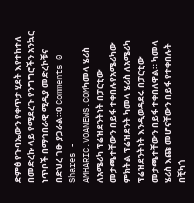ድምፅ የጉባኤውን የቀጥታ ሂደት እየተከተለ በመድረኩ ላይ የሚደረጉ የንግግሮችን አንኳር ነጥቦች በማኅበራዊ ሚዲያ መድረኮቹና በድህረ ገፁ ያጋራል።0 Comments 0 Shares -
AMHARIC.VOANEWS.COMካመላ ሄሪስ ለአሜሪካ ፕሬዝደንትነት በፓርቲው መታጫተቸውን በይፋ ተቀበሉየአሜሪካው ምክትል ፕሬዝደንት ካመላ ሄሪስ ለአሜሪካ ፕሬዝደንትነት እንዲወዳደሩ በፓርቲው መታጫተቸውን በይፋ ተቀበለዋል። ካመላ ሄሪስ እጩ መሆናቸውን በይፋ የተቀበሉት በቺካጎ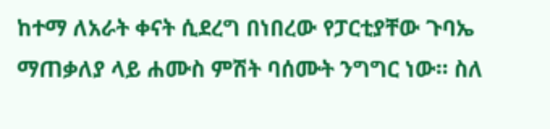ከተማ ለአራት ቀናት ሲደረግ በነበረው የፓርቲያቸው ጉባኤ ማጠቃለያ ላይ ሐሙስ ምሽት ባሰሙት ንግግር ነው። ስለ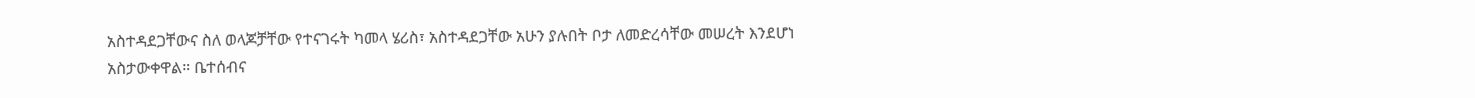አስተዳደጋቸውና ስለ ወላጆቻቸው የተናገሩት ካመላ ሄሪስ፣ አስተዳደጋቸው አሁን ያሉበት ቦታ ለመድረሳቸው መሠረት እንደሆነ አስታውቀዋል። ቤተሰብና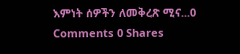እምነት ሰዎችን ለመቅረጽ ሚና...0 Comments 0 Shares